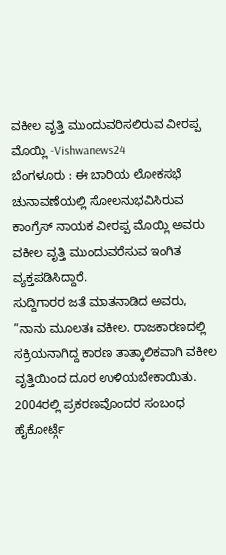ವಕೀಲ ವೃತ್ತಿ ಮುಂದುವರಿಸಲಿರುವ ವೀರಪ್ಪ ಮೊಯ್ಲಿ -Vishwanews24
ಬೆಂಗಳೂರು : ಈ ಬಾರಿಯ ಲೋಕಸಭೆ ಚುನಾವಣೆಯಲ್ಲಿ ಸೋಲನುಭವಿಸಿರುವ ಕಾಂಗ್ರೆಸ್ ನಾಯಕ ವೀರಪ್ಪ ಮೊಯ್ಲಿ ಅವರು ವಕೀಲ ವೃತ್ತಿ ಮುಂದುವರೆಸುವ ಇಂಗಿತ ವ್ಯಕ್ತಪಡಿಸಿದ್ದಾರೆ.
ಸುದ್ದಿಗಾರರ ಜತೆ ಮಾತನಾಡಿದ ಅವರು, ”ನಾನು ಮೂಲತಃ ವಕೀಲ. ರಾಜಕಾರಣದಲ್ಲಿ ಸಕ್ರಿಯನಾಗಿದ್ದ ಕಾರಣ ತಾತ್ಕಾಲಿಕವಾಗಿ ವಕೀಲ ವೃತ್ತಿಯಿಂದ ದೂರ ಉಳಿಯಬೇಕಾಯಿತು. 2004ರಲ್ಲಿ ಪ್ರಕರಣವೊಂದರ ಸಂಬಂಧ ಹೈಕೋರ್ಟ್ಗೆ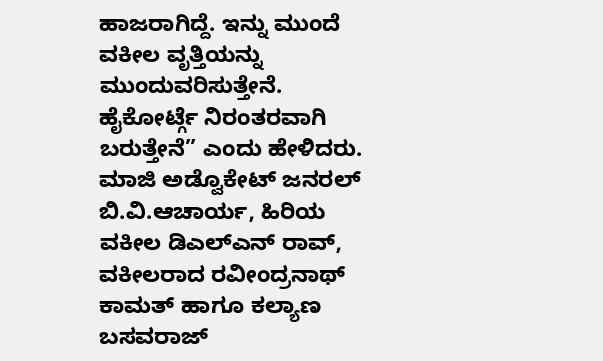ಹಾಜರಾಗಿದ್ದೆ. ಇನ್ನು ಮುಂದೆ ವಕೀಲ ವೃತ್ತಿಯನ್ನು ಮುಂದುವರಿಸುತ್ತೇನೆ. ಹೈಕೋರ್ಟ್ಗೆ ನಿರಂತರವಾಗಿ ಬರುತ್ತೇನೆ” ಎಂದು ಹೇಳಿದರು.
ಮಾಜಿ ಅಡ್ವೊಕೇಟ್ ಜನರಲ್ ಬಿ.ವಿ.ಆಚಾರ್ಯ, ಹಿರಿಯ ವಕೀಲ ಡಿಎಲ್ಎನ್ ರಾವ್, ವಕೀಲರಾದ ರವೀಂದ್ರನಾಥ್ ಕಾಮತ್ ಹಾಗೂ ಕಲ್ಯಾಣ ಬಸವರಾಜ್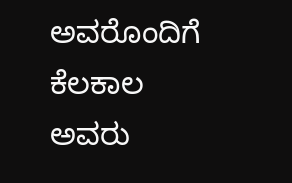ಅವರೊಂದಿಗೆ ಕೆಲಕಾಲ ಅವರು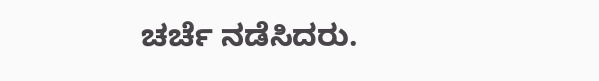ಚರ್ಚೆ ನಡೆಸಿದರು.